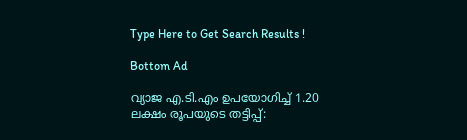Type Here to Get Search Results !

Bottom Ad

വ്യാജ എ.ടി.എം ഉപയോഗിച്ച് 1.20 ലക്ഷം രൂപയുടെ തട്ടിപ്പ്: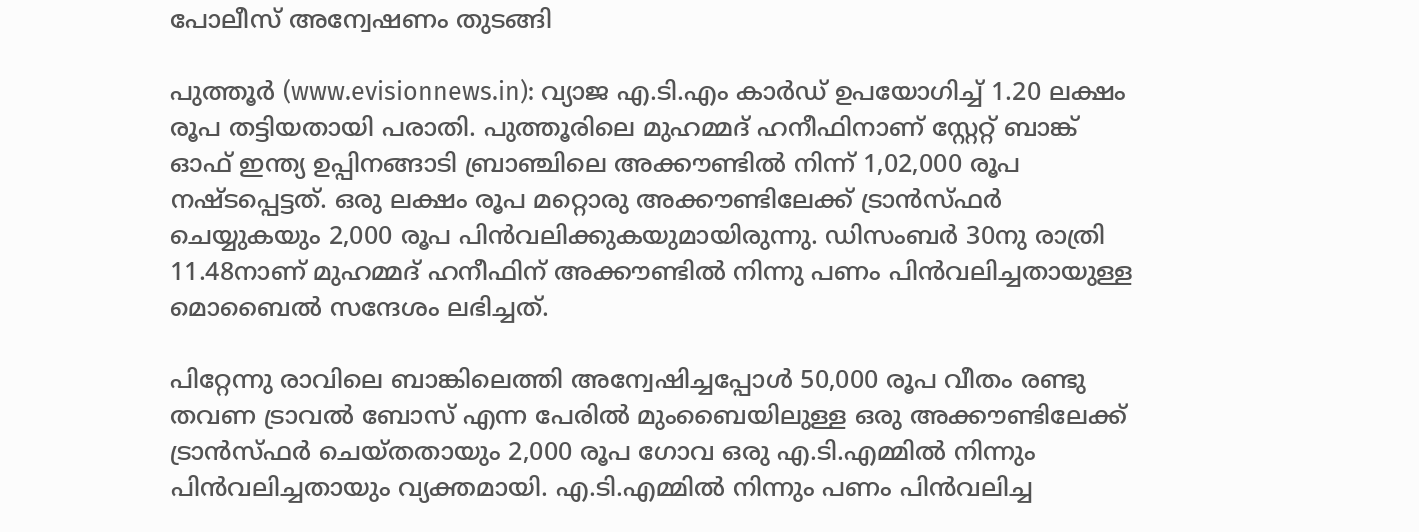പോലീസ് അന്വേഷണം തുടങ്ങി

പുത്തൂര്‍ (www.evisionnews.in): വ്യാജ എ.ടി.എം കാര്‍ഡ് ഉപയോഗിച്ച് 1.20 ലക്ഷം രൂപ തട്ടിയതായി പരാതി. പുത്തൂരിലെ മുഹമ്മദ് ഹനീഫിനാണ് സ്റ്റേറ്റ് ബാങ്ക് ഓഫ് ഇന്ത്യ ഉപ്പിനങ്ങാടി ബ്രാഞ്ചിലെ അക്കൗണ്ടില്‍ നിന്ന് 1,02,000 രൂപ നഷ്ടപ്പെട്ടത്. ഒരു ലക്ഷം രൂപ മറ്റൊരു അക്കൗണ്ടിലേക്ക് ട്രാന്‍സ്ഫര്‍ ചെയ്യുകയും 2,000 രൂപ പിന്‍വലിക്കുകയുമായിരുന്നു. ഡിസംബര്‍ 30നു രാത്രി 11.48നാണ് മുഹമ്മദ് ഹനീഫിന് അക്കൗണ്ടില്‍ നിന്നു പണം പിന്‍വലിച്ചതായുള്ള മൊബൈല്‍ സന്ദേശം ലഭിച്ചത്.

പിറ്റേന്നു രാവിലെ ബാങ്കിലെത്തി അന്വേഷിച്ചപ്പോള്‍ 50,000 രൂപ വീതം രണ്ടു തവണ ട്രാവല്‍ ബോസ് എന്ന പേരില്‍ മുംബൈയിലുള്ള ഒരു അക്കൗണ്ടിലേക്ക് ട്രാന്‍സ്ഫര്‍ ചെയ്തതായും 2,000 രൂപ ഗോവ ഒരു എ.ടി.എമ്മില്‍ നിന്നും പിന്‍വലിച്ചതായും വ്യക്തമായി. എ.ടി.എമ്മില്‍ നിന്നും പണം പിന്‍വലിച്ച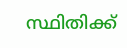സ്ഥിതിക്ക്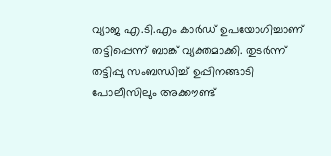വ്യാജ എ.ടി.എം കാര്‍ഡ് ഉപയോഗിച്ചാണ് തട്ടിപ്പെന്ന് ബാങ്ക് വ്യക്തമാക്കി. തുടര്‍ന്ന് തട്ടിപ്പു സംബന്ധിച്ച് ഉപ്പിനങ്ങാടി പോലീസിലും അക്കൗണ്ട്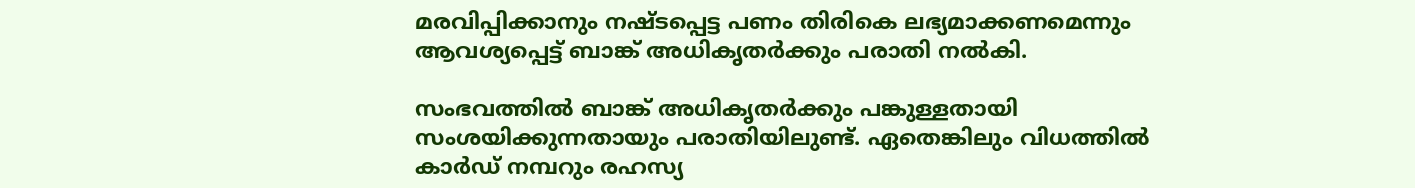മരവിപ്പിക്കാനും നഷ്ടപ്പെട്ട പണം തിരികെ ലഭ്യമാക്കണമെന്നും ആവശ്യപ്പെട്ട് ബാങ്ക് അധികൃതര്‍ക്കും പരാതി നല്‍കി.

സംഭവത്തില്‍ ബാങ്ക് അധികൃതര്‍ക്കും പങ്കുള്ളതായി സംശയിക്കുന്നതായും പരാതിയിലുണ്ട്. ഏതെങ്കിലും വിധത്തില്‍ കാര്‍ഡ് നമ്പറും രഹസ്യ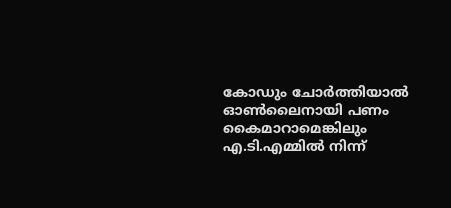കോഡും ചോര്‍ത്തിയാല്‍ ഓണ്‍ലൈനായി പണം കൈമാറാമെങ്കിലും എ.ടി.എമ്മില്‍ നിന്ന്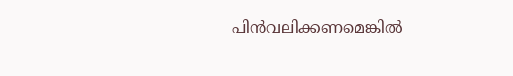പിന്‍വലിക്കണമെങ്കില്‍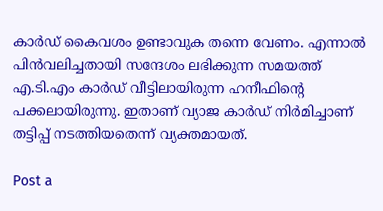കാര്‍ഡ് കൈവശം ഉണ്ടാവുക തന്നെ വേണം. എന്നാല്‍ പിന്‍വലിച്ചതായി സന്ദേശം ലഭിക്കുന്ന സമയത്ത് എ.ടി.എം കാര്‍ഡ് വീട്ടിലായിരുന്ന ഹനീഫിന്റെ പക്കലായിരുന്നു. ഇതാണ് വ്യാജ കാര്‍ഡ് നിര്‍മിച്ചാണ് തട്ടിപ്പ് നടത്തിയതെന്ന് വ്യക്തമായത്.

Post a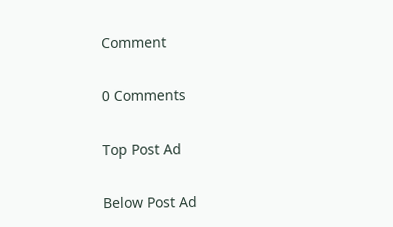Comment

0 Comments

Top Post Ad

Below Post Ad